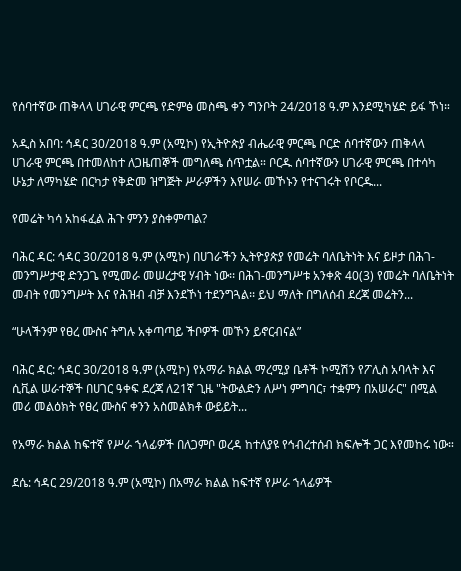የሰባተኛው ጠቅላላ ሀገራዊ ምርጫ የድምፅ መስጫ ቀን ግንቦት 24/2018 ዓ.ም እንደሚካሄድ ይፋ ኾነ።

አዲስ አበባ: ኅዳር 30/2018 ዓ.ም (አሚኮ) የኢትዮጵያ ብሔራዊ ምርጫ ቦርድ ሰባተኛውን ጠቅላላ ሀገራዊ ምርጫ በተመለከተ ለጋዜጠኞች መግለጫ ሰጥቷል። ቦርዱ ሰባተኛውን ሀገራዊ ምርጫ በተሳካ ሁኔታ ለማካሄድ በርካታ የቅድመ ዝግጅት ሥራዎችን እየሠራ መኾኑን የተናገሩት የቦርዱ...

የመሬት ካሳ አከፋፈል ሕጉ ምንን ያስቀምጣል?

ባሕር ዳር: ኅዳር 30/2018 ዓ.ም (አሚኮ) በሀገራችን ኢትዮያጵያ የመሬት ባለቤትነት እና ይዞታ በሕገ-መንግሥታዊ ድንጋጌ የሚመራ መሠረታዊ ሃብት ነው፡፡ በሕገ-መንግሥቱ አንቀጽ 40(3) የመሬት ባለቤትነት መብት የመንግሥት እና የሕዝብ ብቻ እንደኾነ ተደንግጓል፡፡ ይህ ማለት በግለሰብ ደረጃ መሬትን...

“ሁላችንም የፀረ ሙስና ትግሉ አቀጣጣይ ችቦዎች መኾን ይኖርብናል”

ባሕር ዳር: ኅዳር 30/2018 ዓ.ም (አሚኮ) የአማራ ክልል ማረሚያ ቤቶች ኮሚሽን የፖሊስ አባላት እና ሲቪል ሠራተኞች በሀገር ዓቀፍ ደረጃ ለ21ኛ ጊዜ "ትውልድን ለሥነ ምግባር፣ ተቋምን በአሠራር" በሚል መሪ መልዕክት የፀረ ሙስና ቀንን አስመልክቶ ውይይት...

የአማራ ክልል ከፍተኛ የሥራ ኀላፊዎች በለጋምቦ ወረዳ ከተለያዩ የኅብረተሰብ ክፍሎች ጋር እየመከሩ ነው።

ደሴ: ኅዳር 29/2018 ዓ.ም (አሚኮ) በአማራ ክልል ከፍተኛ የሥራ ኀላፊዎች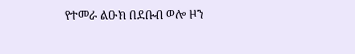የተመራ ልዑክ በደቡብ ወሎ ዞን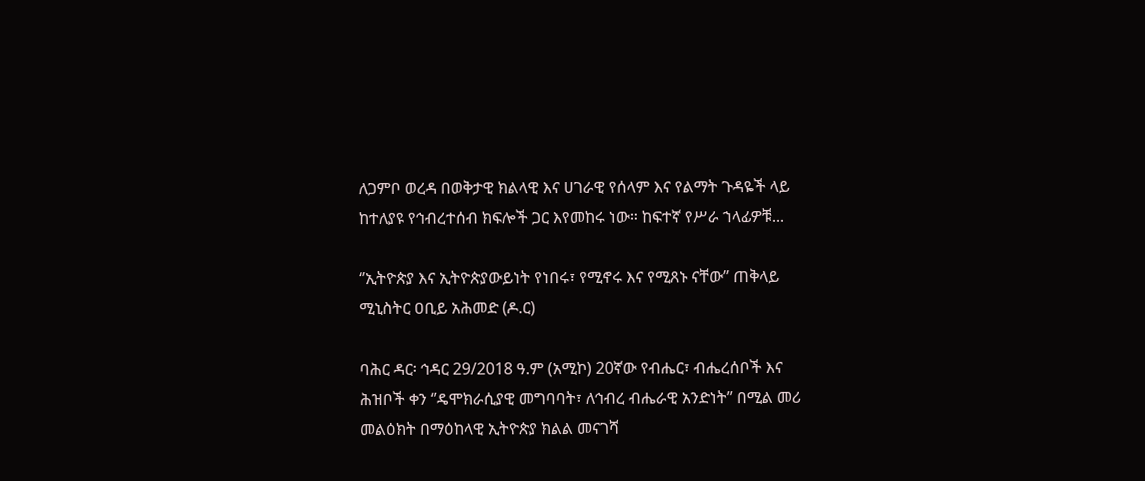ለጋምቦ ወረዳ በወቅታዊ ክልላዊ እና ሀገራዊ የሰላም እና የልማት ጉዳዬች ላይ ከተለያዩ የኅብረተሰብ ክፍሎች ጋር እየመከሩ ነው። ከፍተኛ የሥራ ኀላፊዎቹ...

‘’ኢትዮጵያ እና ኢትዮጵያውይነት የነበሩ፣ የሚኖሩ እና የሚጸኑ ናቸው’’ ጠቅላይ ሚኒስትር ዐቢይ አሕመድ (ዶ.ር)

ባሕር ዳር፡ ኅዳር 29/2018 ዓ.ም (አሚኮ) 20ኛው የብሔር፣ ብሔረሰቦች እና ሕዝቦች ቀን ‘’ዴሞክራሲያዊ መግባባት፣ ለኅብረ ብሔራዊ አንድነት’’ በሚል መሪ መልዕክት በማዕከላዊ ኢትዮጵያ ክልል መናገሻ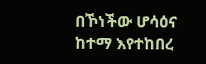በኾነችው ሆሳዕና ከተማ እየተከበረ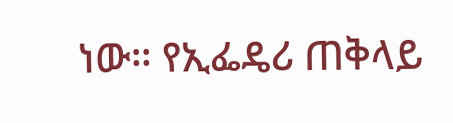ነው። የኢፌዴሪ ጠቅላይ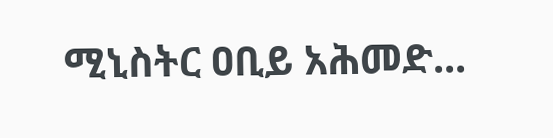ሚኒስትር ዐቢይ አሕመድ...